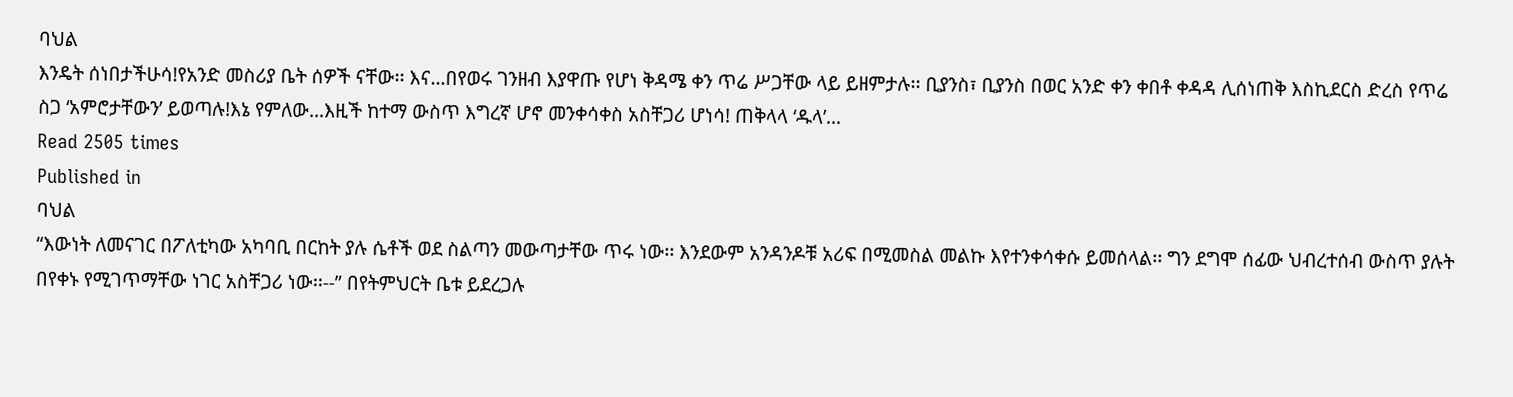ባህል
እንዴት ሰነበታችሁሳ!የአንድ መስሪያ ቤት ሰዎች ናቸው፡፡ እና…በየወሩ ገንዘብ እያዋጡ የሆነ ቅዳሜ ቀን ጥሬ ሥጋቸው ላይ ይዘምታሉ፡፡ ቢያንስ፣ ቢያንስ በወር አንድ ቀን ቀበቶ ቀዳዳ ሊሰነጠቅ እስኪደርስ ድረስ የጥሬ ስጋ ‘አምሮታቸውን’ ይወጣሉ!እኔ የምለው…እዚች ከተማ ውስጥ እግረኛ ሆኖ መንቀሳቀስ አስቸጋሪ ሆነሳ! ጠቅላላ ‘ዱላ’…
Read 2505 times
Published in
ባህል
“እውነት ለመናገር በፖለቲካው አካባቢ በርከት ያሉ ሴቶች ወደ ስልጣን መውጣታቸው ጥሩ ነው፡፡ እንደውም አንዳንዶቹ አሪፍ በሚመስል መልኩ እየተንቀሳቀሱ ይመሰላል፡፡ ግን ደግሞ ሰፊው ህብረተሰብ ውስጥ ያሉት በየቀኑ የሚገጥማቸው ነገር አስቸጋሪ ነው፡፡--” በየትምህርት ቤቱ ይደረጋሉ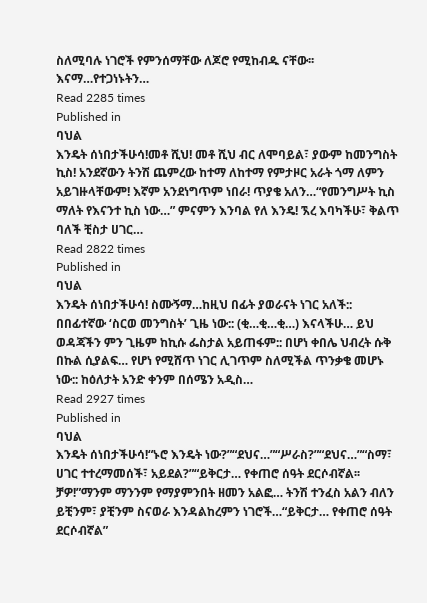ስለሚባሉ ነገሮች የምንሰማቸው ለጆሮ የሚከብዱ ናቸው፡፡ እናማ…የተጋነኑትን…
Read 2285 times
Published in
ባህል
እንዴት ሰነበታችሁሳ!መቶ ሺህ! መቶ ሺህ ብር ለሞባይል፣ ያውም ከመንግስት ኪስ! አንደኛውን ትንሽ ጨምረው ከተማ ለከተማ የምታዞር አራት ጎማ ለምን አይገዙላቸውም! እኛም አንደነግጥም ነበራ! ጥያቄ አለን…“የመንግሥት ኪስ ማለት የእናንተ ኪስ ነው…” ምናምን እንባል የለ እንዴ! ኧረ እባካችሁ፣ ቅልጥ ባለች ቺስታ ሀገር…
Read 2822 times
Published in
ባህል
እንዴት ሰነበታችሁሳ! ስሙኝማ…ከዚህ በፊት ያወራናት ነገር አለች:: በበፊተኛው ‘ስርወ መንግስት’ ጊዜ ነው:: (ቂ…ቂ…ቂ…) እናላችሁ… ይህ ወዳጃችን ምን ጊዜም ከኪሱ ፌስታል አይጠፋም:: በሆነ ቀበሌ ህብረት ሱቅ በኩል ሲያልፍ… የሆነ የሚሸጥ ነገር ሊገጥም ስለሚችል ጥንቃቄ መሆኑ ነው:: ከዕለታት አንድ ቀንም በሰሜን አዲስ…
Read 2927 times
Published in
ባህል
እንዴት ሰነበታችሁሳ!“ኑሮ እንዴት ነው?”“ደህና…”“ሥራስ?”“ደህና…”“ስማ፣ ሀገር ተተረማመሰች፣ አይደል?”“ይቅርታ… የቀጠሮ ሰዓት ደርሶብኛል፡፡ ቻዎ!”ማንም ማንንም የማያምንበት ዘመን አልፎ… ትንሽ ተንፈስ አልን ብለን ይቺንም፣ ያቺንም ስናወራ እንዳልከረምን ነገሮች…“ይቅርታ… የቀጠሮ ሰዓት ደርሶብኛል”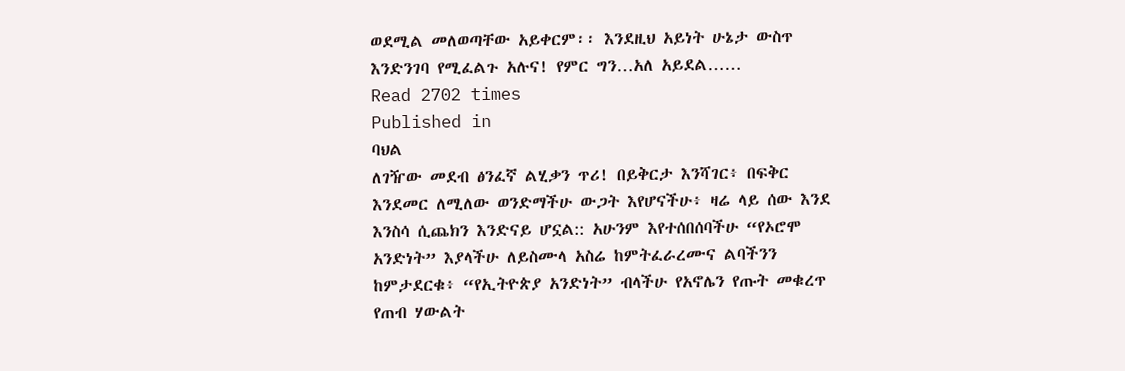ወደሚል መለወጣቸው አይቀርም፡፡ እንደዚህ አይነት ሁኔታ ውስጥ እንድንገባ የሚፈልጉ አሉና! የምር ግን…አለ አይደል……
Read 2702 times
Published in
ባህል
ለገዥው መደብ ፅንፈኛ ልሂቃን ጥሪ! በይቅርታ እንሻገር፥ በፍቅር እንደመር ለሚለው ወንድማችሁ ውጋት እየሆናችሁ፥ ዛሬ ላይ ሰው እንደ እንስሳ ሲጨክን እንድናይ ሆኗል:: አሁንም እየተሰበሰባችሁ “የኦሮሞ አንድነት” እያላችሁ ለይስሙላ አስሬ ከምትፈራረሙና ልባችንን ከምታደርቁ፥ “የኢትዮጵያ አንድነት” ብላችሁ የአኖሌን የጡት መቁረጥ የጠብ ሃውልት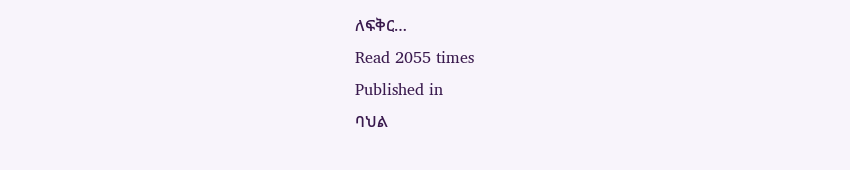ለፍቅር…
Read 2055 times
Published in
ባህል